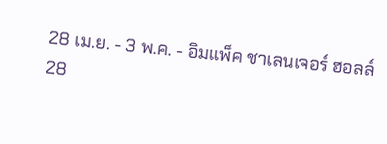28 เม.ย. - 3 พ.ค. - อิมแพ็ค ชาเลนเจอร์ ฮอลล์
28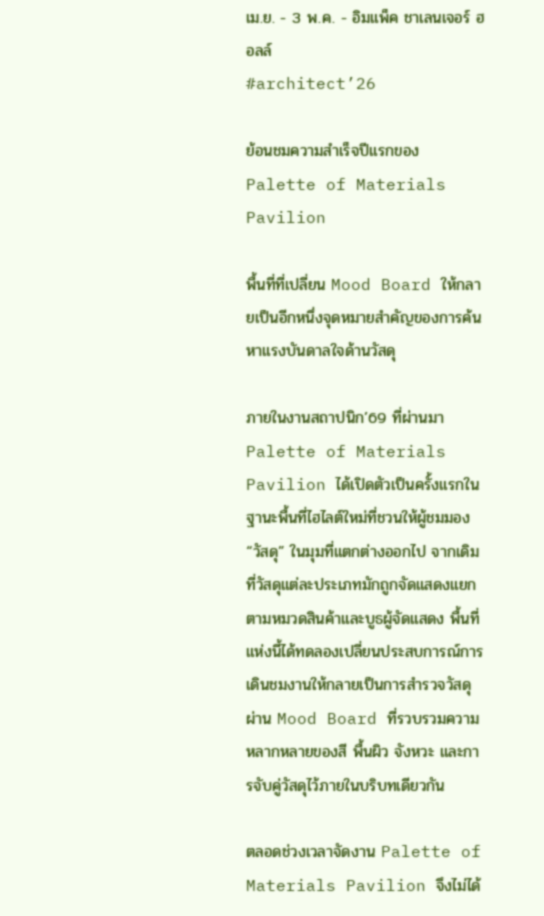เม.ย. - 3 พ.ค. - อิมแพ็ค ชาเลนเจอร์ ฮอลล์
#architect’26

ย้อนชมความสำเร็จปีแรกของ Palette of Materials Pavilion

พื้นที่ที่เปลี่ยน Mood Board ให้กลายเป็นอีกหนึ่งจุดหมายสำคัญของการค้นหาแรงบันดาลใจด้านวัสดุ

ภายในงานสถาปนิก’69 ที่ผ่านมา Palette of Materials Pavilion ได้เปิดตัวเป็นครั้งแรกในฐานะพื้นที่ไฮไลต์ใหม่ที่ชวนให้ผู้ชมมอง “วัสดุ” ในมุมที่แตกต่างออกไป จากเดิมที่วัสดุแต่ละประเภทมักถูกจัดแสดงแยกตามหมวดสินค้าและบูธผู้จัดแสดง พื้นที่แห่งนี้ได้ทดลองเปลี่ยนประสบการณ์การเดินชมงานให้กลายเป็นการสำรวจวัสดุผ่าน Mood Board ที่รวบรวมความหลากหลายของสี พื้นผิว จังหวะ และการจับคู่วัสดุไว้ภายในบริบทเดียวกัน

ตลอดช่วงเวลาจัดงาน Palette of Materials Pavilion จึงไม่ได้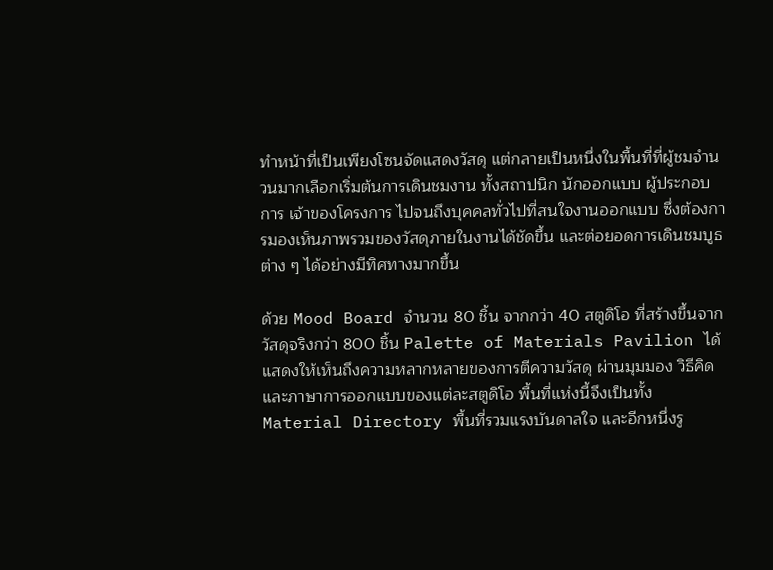ทำหน้าที่เป็นเพียงโซนจัดแสดงวัสดุ แต่กลายเป็นหนึ่งในพื้นที่ที่ผู้ชมจำนวนมากเลือกเริ่มต้นการเดินชมงาน ทั้งสถาปนิก นักออกแบบ ผู้ประกอบการ เจ้าของโครงการ ไปจนถึงบุคคลทั่วไปที่สนใจงานออกแบบ ซึ่งต้องการมองเห็นภาพรวมของวัสดุภายในงานได้ชัดขึ้น และต่อยอดการเดินชมบูธต่าง ๆ ได้อย่างมีทิศทางมากขึ้น

ด้วย Mood Board จำนวน 80 ชิ้น จากกว่า 40 สตูดิโอ ที่สร้างขึ้นจากวัสดุจริงกว่า 800 ชิ้น Palette of Materials Pavilion ได้แสดงให้เห็นถึงความหลากหลายของการตีความวัสดุ ผ่านมุมมอง วิธีคิด และภาษาการออกแบบของแต่ละสตูดิโอ พื้นที่แห่งนี้จึงเป็นทั้ง Material Directory พื้นที่รวมแรงบันดาลใจ และอีกหนึ่งรู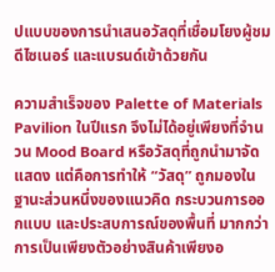ปแบบของการนำเสนอวัสดุที่เชื่อมโยงผู้ชม ดีไซเนอร์ และแบรนด์เข้าด้วยกัน

ความสำเร็จของ Palette of Materials Pavilion ในปีแรก จึงไม่ได้อยู่เพียงที่จำนวน Mood Board หรือวัสดุที่ถูกนำมาจัดแสดง แต่คือการทำให้ “วัสดุ” ถูกมองในฐานะส่วนหนึ่งของแนวคิด กระบวนการออกแบบ และประสบการณ์ของพื้นที่ มากกว่าการเป็นเพียงตัวอย่างสินค้าเพียงอ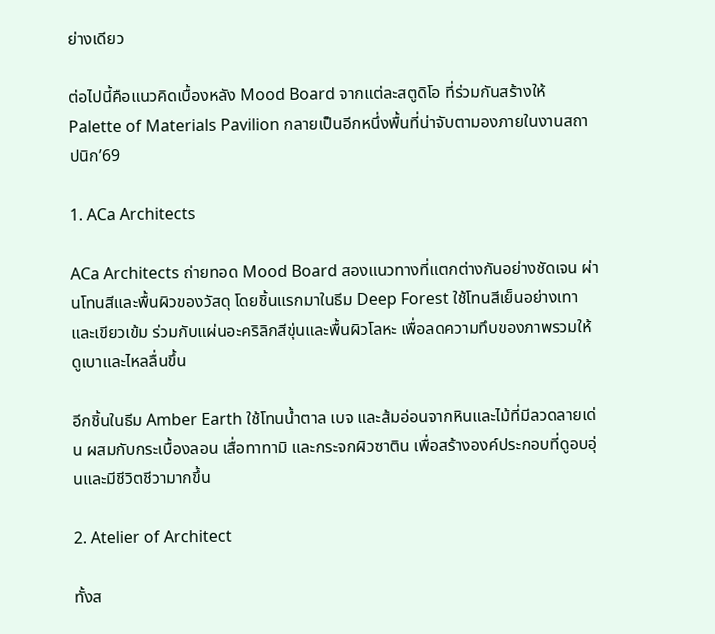ย่างเดียว

ต่อไปนี้คือแนวคิดเบื้องหลัง Mood Board จากแต่ละสตูดิโอ ที่ร่วมกันสร้างให้ Palette of Materials Pavilion กลายเป็นอีกหนึ่งพื้นที่น่าจับตามองภายในงานสถาปนิก’69

1. ACa Architects

ACa Architects ถ่ายทอด Mood Board สองแนวทางที่แตกต่างกันอย่างชัดเจน ผ่านโทนสีและพื้นผิวของวัสดุ โดยชิ้นแรกมาในธีม Deep Forest ใช้โทนสีเย็นอย่างเทาและเขียวเข้ม ร่วมกับแผ่นอะคริลิกสีขุ่นและพื้นผิวโลหะ เพื่อลดความทึบของภาพรวมให้ดูเบาและไหลลื่นขึ้น

อีกชิ้นในธีม Amber Earth ใช้โทนน้ำตาล เบจ และส้มอ่อนจากหินและไม้ที่มีลวดลายเด่น ผสมกับกระเบื้องลอน เสื่อทาทามิ และกระจกผิวซาติน เพื่อสร้างองค์ประกอบที่ดูอบอุ่นและมีชีวิตชีวามากขึ้น

2. Atelier of Architect

ทั้งส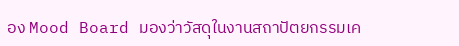อง Mood Board มองว่าวัสดุในงานสถาปัตยกรรมเค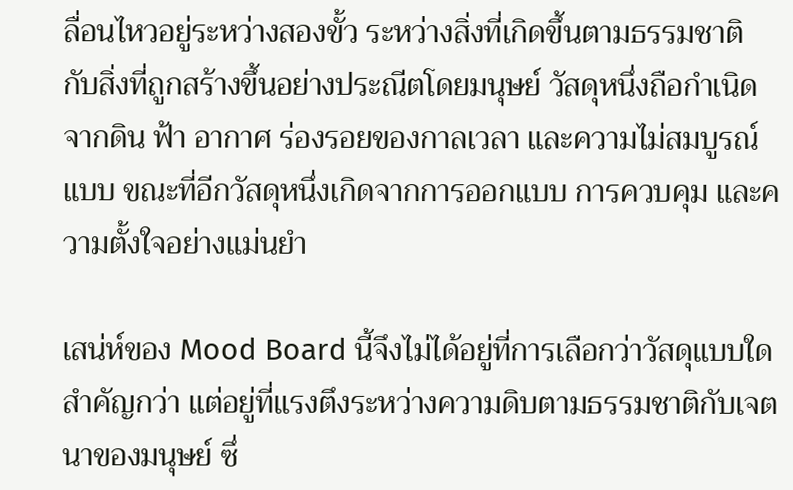ลื่อนไหวอยู่ระหว่างสองขั้ว ระหว่างสิ่งที่เกิดขึ้นตามธรรมชาติ กับสิ่งที่ถูกสร้างขึ้นอย่างประณีตโดยมนุษย์ วัสดุหนึ่งถือกำเนิดจากดิน ฟ้า อากาศ ร่องรอยของกาลเวลา และความไม่สมบูรณ์แบบ ขณะที่อีกวัสดุหนึ่งเกิดจากการออกแบบ การควบคุม และความตั้งใจอย่างแม่นยำ

เสน่ห์ของ Mood Board นี้จึงไม่ได้อยู่ที่การเลือกว่าวัสดุแบบใดสำคัญกว่า แต่อยู่ที่แรงตึงระหว่างความดิบตามธรรมชาติกับเจตนาของมนุษย์ ซึ่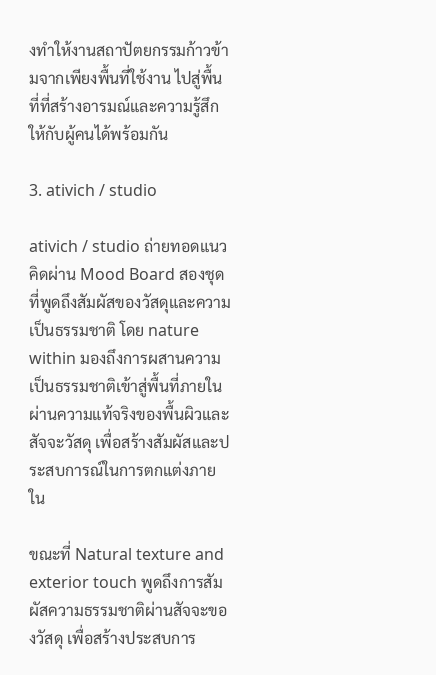งทำให้งานสถาปัตยกรรมก้าวข้ามจากเพียงพื้นที่ใช้งาน ไปสู่พื้นที่ที่สร้างอารมณ์และความรู้สึกให้กับผู้คนได้พร้อมกัน

3. ativich / studio

ativich / studio ถ่ายทอดแนวคิดผ่าน Mood Board สองชุดที่พูดถึงสัมผัสของวัสดุและความเป็นธรรมชาติ โดย nature within มองถึงการผสานความเป็นธรรมชาติเข้าสู่พื้นที่ภายใน ผ่านความแท้จริงของพื้นผิวและสัจจะวัสดุ เพื่อสร้างสัมผัสและประสบการณ์ในการตกแต่งภายใน

ขณะที่ Natural texture and exterior touch พูดถึงการสัมผัสความธรรมชาติผ่านสัจจะของวัสดุ เพื่อสร้างประสบการ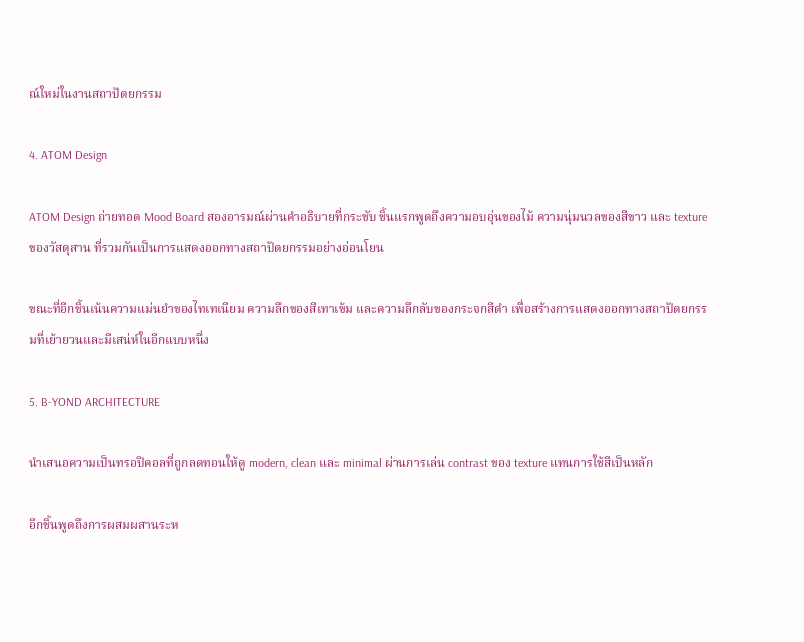ณ์ใหม่ในงานสถาปัตยกรรม

4. ATOM Design

ATOM Design ถ่ายทอด Mood Board สองอารมณ์ผ่านคำอธิบายที่กระชับ ชิ้นแรกพูดถึงความอบอุ่นของไม้ ความนุ่มนวลของสีขาว และ texture ของวัสดุสาน ที่รวมกันเป็นการแสดงออกทางสถาปัตยกรรมอย่างอ่อนโยน

ขณะที่อีกชิ้นเน้นความแม่นยำของไทเทเนียม ความลึกของสีเทาเข้ม และความลึกลับของกระจกสีดำ เพื่อสร้างการแสดงออกทางสถาปัตยกรรมที่เย้ายวนและมีเสน่ห์ในอีกแบบหนึ่ง

5. B-YOND ARCHITECTURE

นำเสนอความเป็นทรอปิคอลที่ถูกลดทอนให้ดู modern, clean และ minimal ผ่านการเล่น contrast ของ texture แทนการใช้สีเป็นหลัก

อีกชิ้นพูดถึงการผสมผสานระห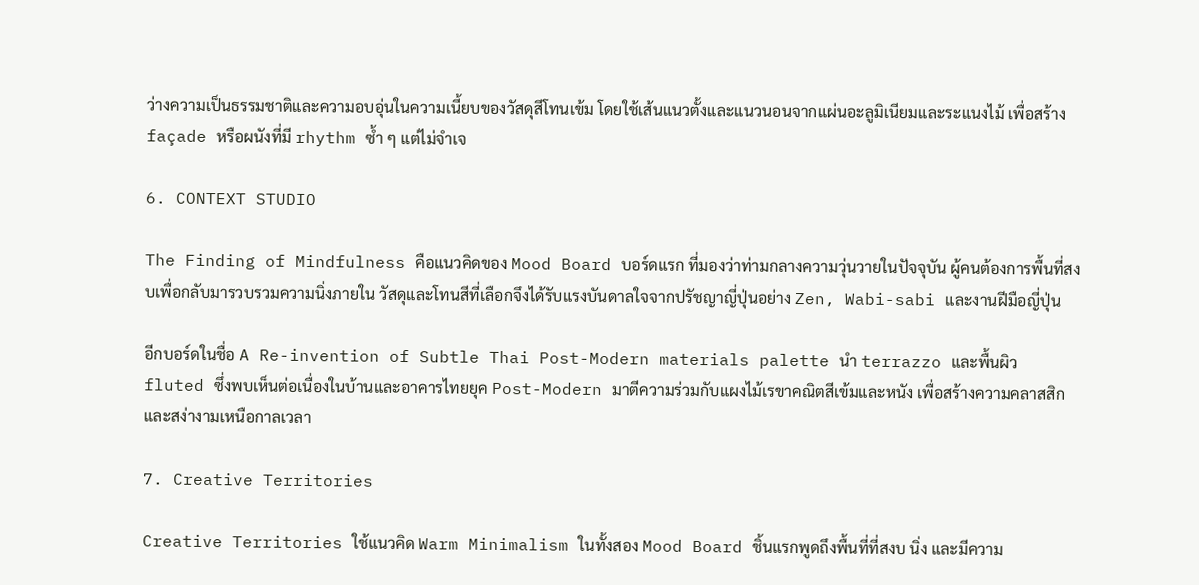ว่างความเป็นธรรมชาติและความอบอุ่นในความเนี้ยบของวัสดุสีโทนเข้ม โดยใช้เส้นแนวตั้งและแนวนอนจากแผ่นอะลูมิเนียมและระแนงไม้ เพื่อสร้าง façade หรือผนังที่มี rhythm ซ้ำ ๆ แต่ไม่จำเจ

6. CONTEXT STUDIO

The Finding of Mindfulness คือแนวคิดของ Mood Board บอร์ดแรก ที่มองว่าท่ามกลางความวุ่นวายในปัจจุบัน ผู้คนต้องการพื้นที่สงบเพื่อกลับมารวบรวมความนิ่งภายใน วัสดุและโทนสีที่เลือกจึงได้รับแรงบันดาลใจจากปรัชญาญี่ปุ่นอย่าง Zen, Wabi-sabi และงานฝีมือญี่ปุ่น

อีกบอร์ดในชื่อ A Re-invention of Subtle Thai Post-Modern materials palette นำ terrazzo และพื้นผิว fluted ซึ่งพบเห็นต่อเนื่องในบ้านและอาคารไทยยุค Post-Modern มาตีความร่วมกับแผงไม้เรขาคณิตสีเข้มและหนัง เพื่อสร้างความคลาสสิกและสง่างามเหนือกาลเวลา

7. Creative Territories

Creative Territories ใช้แนวคิด Warm Minimalism ในทั้งสอง Mood Board ชิ้นแรกพูดถึงพื้นที่ที่สงบ นิ่ง และมีความ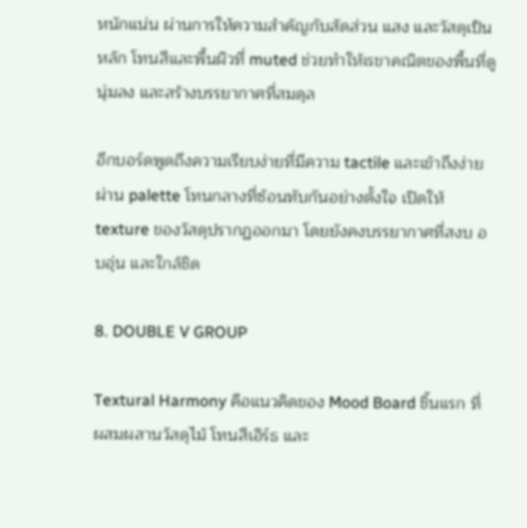หนักแน่น ผ่านการให้ความสำคัญกับสัดส่วน แสง และวัสดุเป็นหลัก โทนสีและพื้นผิวที่ muted ช่วยทำให้เรขาคณิตของพื้นที่ดูนุ่มลง และสร้างบรรยากาศที่สมดุล

อีกบอร์ดพูดถึงความเรียบง่ายที่มีความ tactile และเข้าถึงง่าย ผ่าน palette โทนกลางที่ซ้อนทับกันอย่างตั้งใจ เปิดให้ texture ของวัสดุปรากฏออกมา โดยยังคงบรรยากาศที่สงบ อบอุ่น และใกล้ชิด

8. DOUBLE V GROUP

Textural Harmony คือแนวคิดของ Mood Board ชิ้นแรก ที่ผสมผสานวัสดุไม้ โทนสีเอิร์ธ และ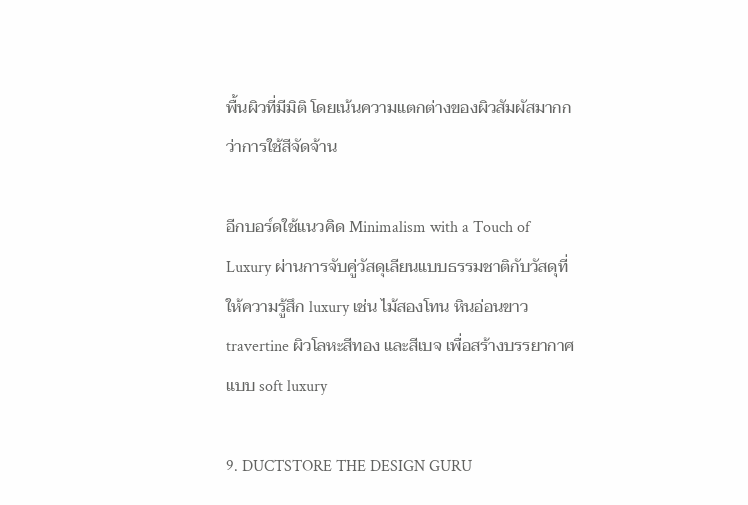พื้นผิวที่มีมิติ โดยเน้นความแตกต่างของผิวสัมผัสมากกว่าการใช้สีจัดจ้าน

อีกบอร์ดใช้แนวคิด Minimalism with a Touch of Luxury ผ่านการจับคู่วัสดุเลียนแบบธรรมชาติกับวัสดุที่ให้ความรู้สึก luxury เช่น ไม้สองโทน หินอ่อนขาว travertine ผิวโลหะสีทอง และสีเบจ เพื่อสร้างบรรยากาศแบบ soft luxury

9. DUCTSTORE THE DESIGN GURU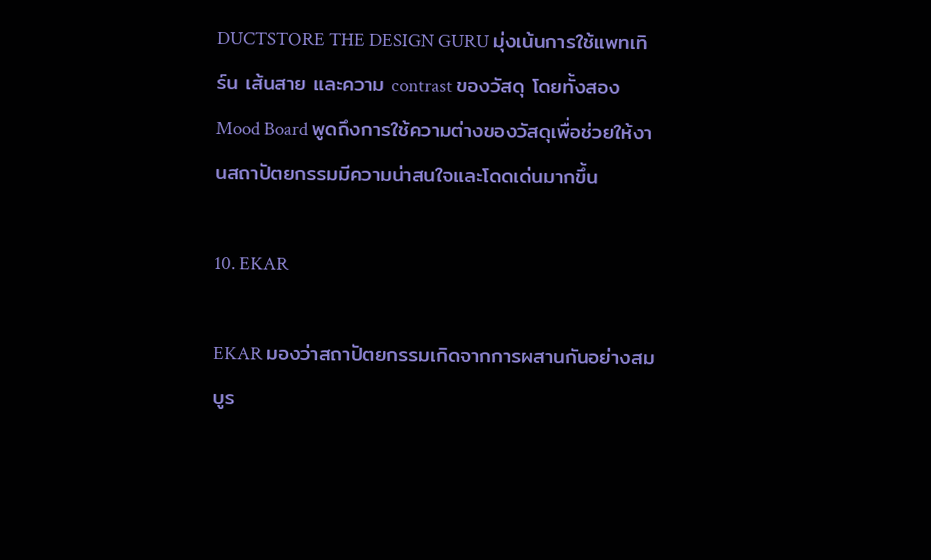DUCTSTORE THE DESIGN GURU มุ่งเน้นการใช้แพทเทิร์น เส้นสาย และความ contrast ของวัสดุ โดยทั้งสอง Mood Board พูดถึงการใช้ความต่างของวัสดุเพื่อช่วยให้งานสถาปัตยกรรมมีความน่าสนใจและโดดเด่นมากขึ้น

10. EKAR

EKAR มองว่าสถาปัตยกรรมเกิดจากการผสานกันอย่างสมบูร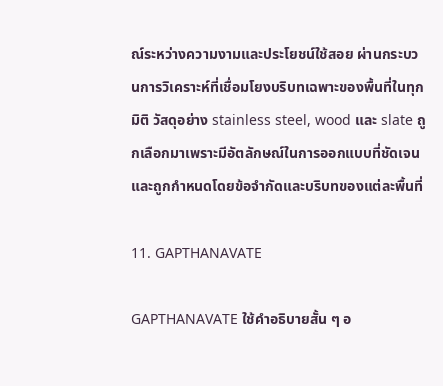ณ์ระหว่างความงามและประโยชน์ใช้สอย ผ่านกระบวนการวิเคราะห์ที่เชื่อมโยงบริบทเฉพาะของพื้นที่ในทุกมิติ วัสดุอย่าง stainless steel, wood และ slate ถูกเลือกมาเพราะมีอัตลักษณ์ในการออกแบบที่ชัดเจน และถูกกำหนดโดยข้อจำกัดและบริบทของแต่ละพื้นที่

11. GAPTHANAVATE

GAPTHANAVATE ใช้คำอธิบายสั้น ๆ อ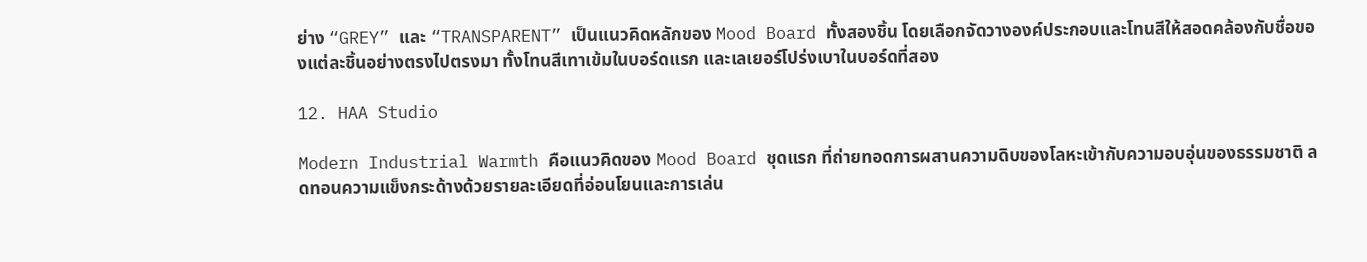ย่าง “GREY” และ “TRANSPARENT” เป็นแนวคิดหลักของ Mood Board ทั้งสองชิ้น โดยเลือกจัดวางองค์ประกอบและโทนสีให้สอดคล้องกับชื่อของแต่ละชิ้นอย่างตรงไปตรงมา ทั้งโทนสีเทาเข้มในบอร์ดแรก และเลเยอร์โปร่งเบาในบอร์ดที่สอง

12. HAA Studio

Modern Industrial Warmth คือแนวคิดของ Mood Board ชุดแรก ที่ถ่ายทอดการผสานความดิบของโลหะเข้ากับความอบอุ่นของธรรมชาติ ลดทอนความแข็งกระด้างด้วยรายละเอียดที่อ่อนโยนและการเล่น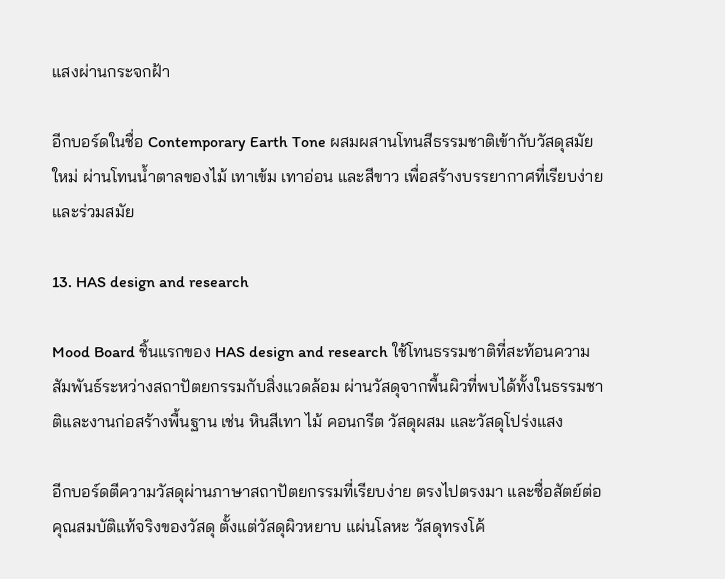แสงผ่านกระจกฝ้า

อีกบอร์ดในชื่อ Contemporary Earth Tone ผสมผสานโทนสีธรรมชาติเข้ากับวัสดุสมัยใหม่ ผ่านโทนน้ำตาลของไม้ เทาเข้ม เทาอ่อน และสีขาว เพื่อสร้างบรรยากาศที่เรียบง่ายและร่วมสมัย

13. HAS design and research

Mood Board ชิ้นแรกของ HAS design and research ใช้โทนธรรมชาติที่สะท้อนความสัมพันธ์ระหว่างสถาปัตยกรรมกับสิ่งแวดล้อม ผ่านวัสดุจากพื้นผิวที่พบได้ทั้งในธรรมชาติและงานก่อสร้างพื้นฐาน เช่น หินสีเทา ไม้ คอนกรีต วัสดุผสม และวัสดุโปร่งแสง

อีกบอร์ดตีความวัสดุผ่านภาษาสถาปัตยกรรมที่เรียบง่าย ตรงไปตรงมา และซื่อสัตย์ต่อคุณสมบัติแท้จริงของวัสดุ ตั้งแต่วัสดุผิวหยาบ แผ่นโลหะ วัสดุทรงโค้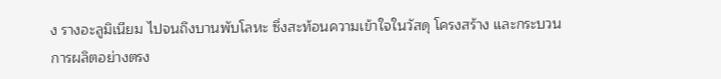ง รางอะลูมิเนียม ไปจนถึงบานพับโลหะ ซึ่งสะท้อนความเข้าใจในวัสดุ โครงสร้าง และกระบวนการผลิตอย่างตรง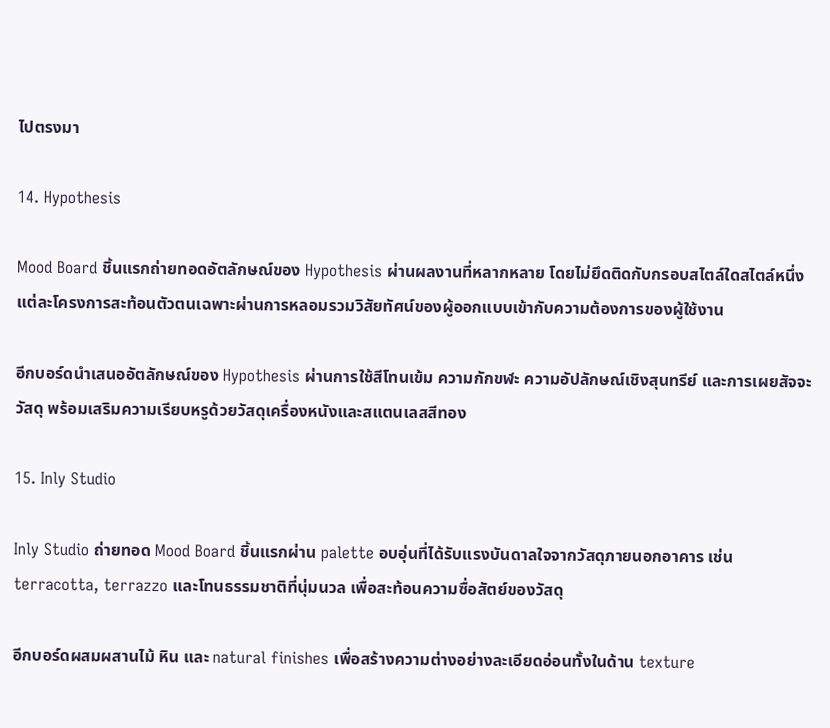ไปตรงมา

14. Hypothesis

Mood Board ชิ้นแรกถ่ายทอดอัตลักษณ์ของ Hypothesis ผ่านผลงานที่หลากหลาย โดยไม่ยึดติดกับกรอบสไตล์ใดสไตล์หนึ่ง แต่ละโครงการสะท้อนตัวตนเฉพาะผ่านการหลอมรวมวิสัยทัศน์ของผู้ออกแบบเข้ากับความต้องการของผู้ใช้งาน

อีกบอร์ดนำเสนออัตลักษณ์ของ Hypothesis ผ่านการใช้สีโทนเข้ม ความกักขฬะ ความอัปลักษณ์เชิงสุนทรีย์ และการเผยสัจจะวัสดุ พร้อมเสริมความเรียบหรูด้วยวัสดุเครื่องหนังและสแตนเลสสีทอง

15. Inly Studio

Inly Studio ถ่ายทอด Mood Board ชิ้นแรกผ่าน palette อบอุ่นที่ได้รับแรงบันดาลใจจากวัสดุภายนอกอาคาร เช่น terracotta, terrazzo และโทนธรรมชาติที่นุ่มนวล เพื่อสะท้อนความซื่อสัตย์ของวัสดุ

อีกบอร์ดผสมผสานไม้ หิน และ natural finishes เพื่อสร้างความต่างอย่างละเอียดอ่อนทั้งในด้าน texture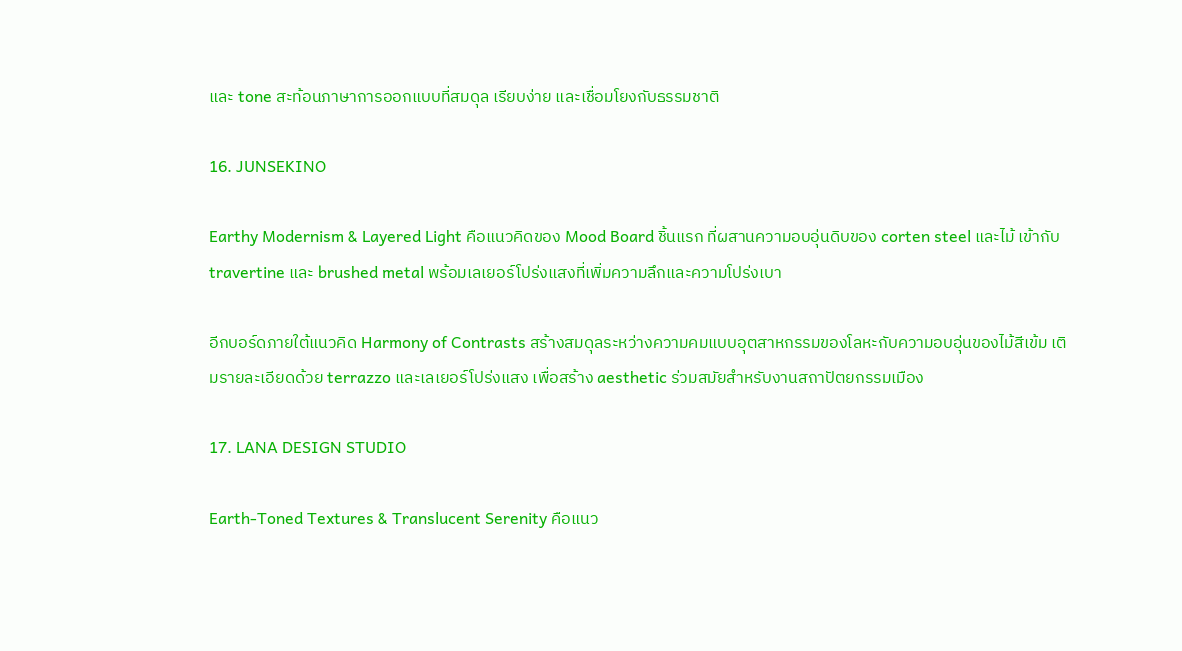และ tone สะท้อนภาษาการออกแบบที่สมดุล เรียบง่าย และเชื่อมโยงกับธรรมชาติ

16. JUNSEKINO

Earthy Modernism & Layered Light คือแนวคิดของ Mood Board ชิ้นแรก ที่ผสานความอบอุ่นดิบของ corten steel และไม้ เข้ากับ travertine และ brushed metal พร้อมเลเยอร์โปร่งแสงที่เพิ่มความลึกและความโปร่งเบา

อีกบอร์ดภายใต้แนวคิด Harmony of Contrasts สร้างสมดุลระหว่างความคมแบบอุตสาหกรรมของโลหะกับความอบอุ่นของไม้สีเข้ม เติมรายละเอียดด้วย terrazzo และเลเยอร์โปร่งแสง เพื่อสร้าง aesthetic ร่วมสมัยสำหรับงานสถาปัตยกรรมเมือง

17. LANA DESIGN STUDIO

Earth-Toned Textures & Translucent Serenity คือแนว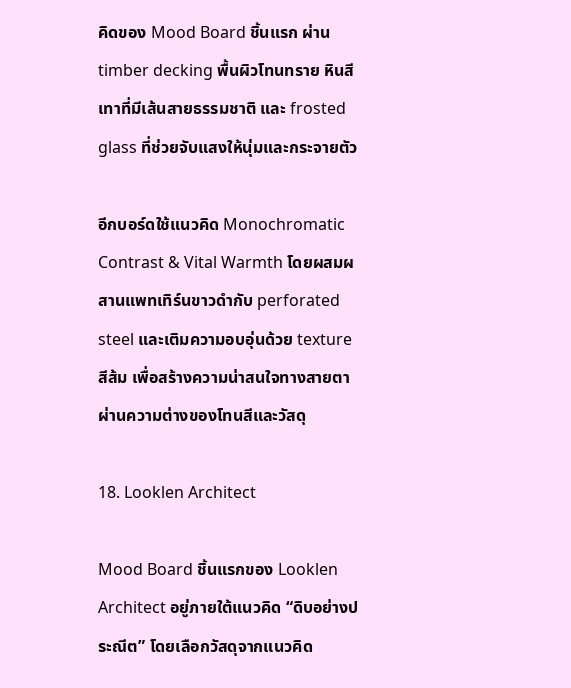คิดของ Mood Board ชิ้นแรก ผ่าน timber decking พื้นผิวโทนทราย หินสีเทาที่มีเส้นสายธรรมชาติ และ frosted glass ที่ช่วยจับแสงให้นุ่มและกระจายตัว

อีกบอร์ดใช้แนวคิด Monochromatic Contrast & Vital Warmth โดยผสมผสานแพทเทิร์นขาวดำกับ perforated steel และเติมความอบอุ่นด้วย texture สีส้ม เพื่อสร้างความน่าสนใจทางสายตาผ่านความต่างของโทนสีและวัสดุ

18. Looklen Architect

Mood Board ชิ้นแรกของ Looklen Architect อยู่ภายใต้แนวคิด “ดิบอย่างประณีต” โดยเลือกวัสดุจากแนวคิด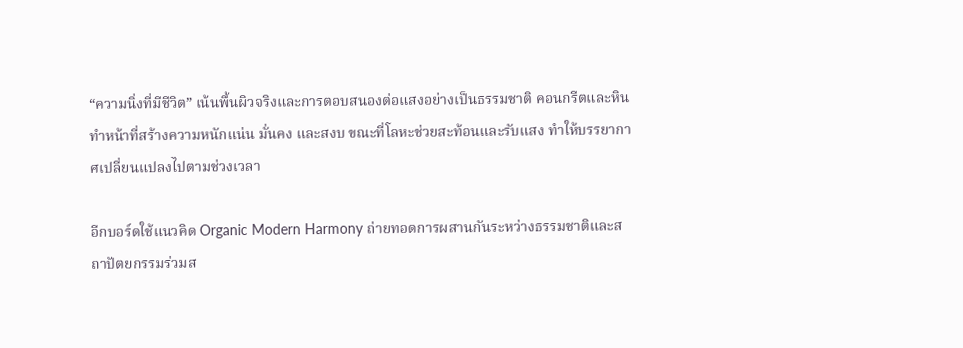“ความนิ่งที่มีชีวิต” เน้นพื้นผิวจริงและการตอบสนองต่อแสงอย่างเป็นธรรมชาติ คอนกรีตและหินทำหน้าที่สร้างความหนักแน่น มั่นคง และสงบ ขณะที่โลหะช่วยสะท้อนและรับแสง ทำให้บรรยากาศเปลี่ยนแปลงไปตามช่วงเวลา

อีกบอร์ดใช้แนวคิด Organic Modern Harmony ถ่ายทอดการผสานกันระหว่างธรรมชาติและสถาปัตยกรรมร่วมส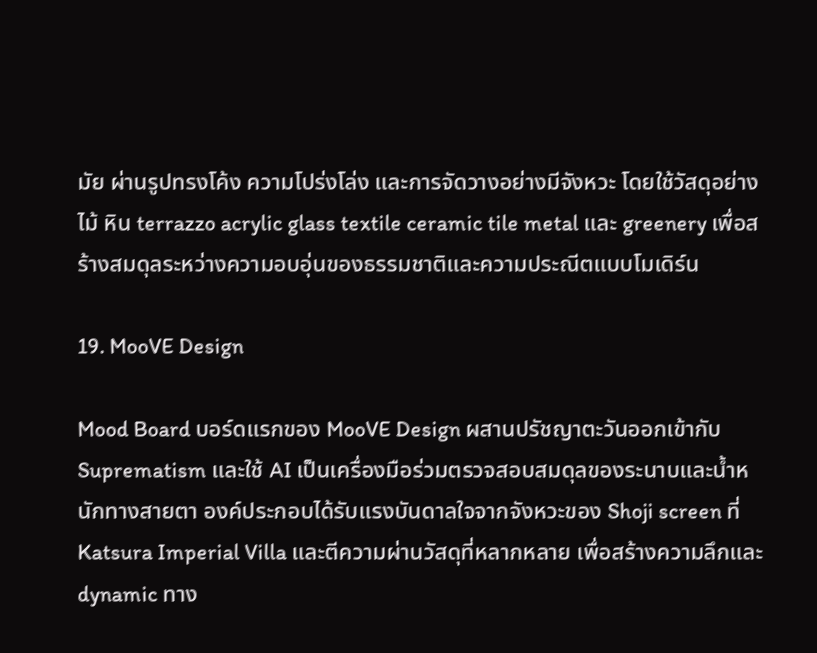มัย ผ่านรูปทรงโค้ง ความโปร่งโล่ง และการจัดวางอย่างมีจังหวะ โดยใช้วัสดุอย่างไม้ หิน terrazzo acrylic glass textile ceramic tile metal และ greenery เพื่อสร้างสมดุลระหว่างความอบอุ่นของธรรมชาติและความประณีตแบบโมเดิร์น

19. MooVE Design

Mood Board บอร์ดแรกของ MooVE Design ผสานปรัชญาตะวันออกเข้ากับ Suprematism และใช้ AI เป็นเครื่องมือร่วมตรวจสอบสมดุลของระนาบและน้ำหนักทางสายตา องค์ประกอบได้รับแรงบันดาลใจจากจังหวะของ Shoji screen ที่ Katsura Imperial Villa และตีความผ่านวัสดุที่หลากหลาย เพื่อสร้างความลึกและ dynamic ทาง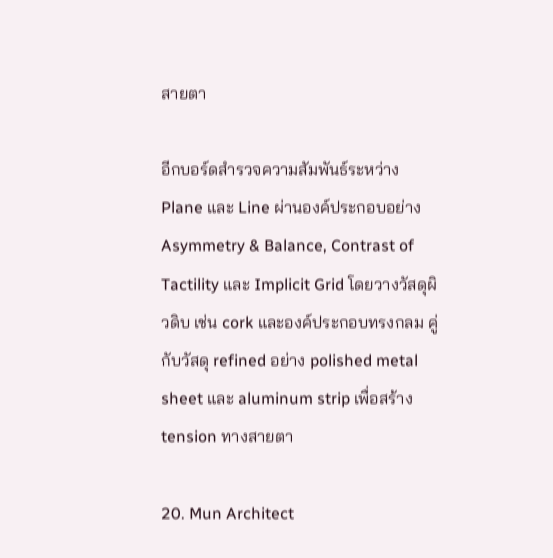สายตา

อีกบอร์ดสำรวจความสัมพันธ์ระหว่าง Plane และ Line ผ่านองค์ประกอบอย่าง Asymmetry & Balance, Contrast of Tactility และ Implicit Grid โดยวางวัสดุผิวดิบ เช่น cork และองค์ประกอบทรงกลม คู่กับวัสดุ refined อย่าง polished metal sheet และ aluminum strip เพื่อสร้าง tension ทางสายตา

20. Mun Architect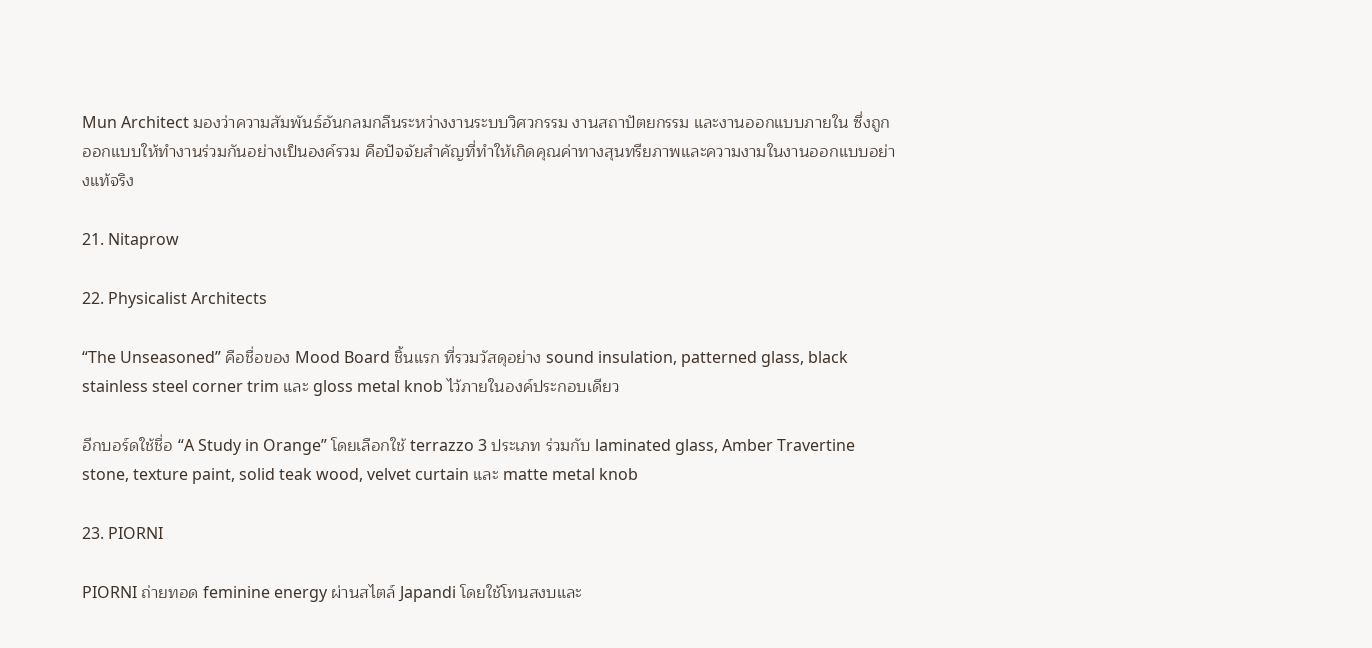Mun Architect มองว่าความสัมพันธ์อันกลมกลืนระหว่างงานระบบวิศวกรรม งานสถาปัตยกรรม และงานออกแบบภายใน ซึ่งถูกออกแบบให้ทำงานร่วมกันอย่างเป็นองค์รวม คือปัจจัยสำคัญที่ทำให้เกิดคุณค่าทางสุนทรียภาพและความงามในงานออกแบบอย่างแท้จริง

21. Nitaprow

22. Physicalist Architects

“The Unseasoned” คือชื่อของ Mood Board ชิ้นแรก ที่รวมวัสดุอย่าง sound insulation, patterned glass, black stainless steel corner trim และ gloss metal knob ไว้ภายในองค์ประกอบเดียว

อีกบอร์ดใช้ชื่อ “A Study in Orange” โดยเลือกใช้ terrazzo 3 ประเภท ร่วมกับ laminated glass, Amber Travertine stone, texture paint, solid teak wood, velvet curtain และ matte metal knob

23. PIORNI

PIORNI ถ่ายทอด feminine energy ผ่านสไตล์ Japandi โดยใช้โทนสงบและ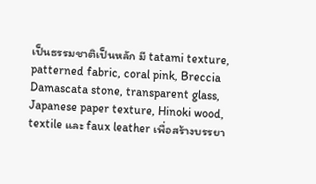เป็นธรรมชาติเป็นหลัก มี tatami texture, patterned fabric, coral pink, Breccia Damascata stone, transparent glass, Japanese paper texture, Hinoki wood, textile และ faux leather เพื่อสร้างบรรยา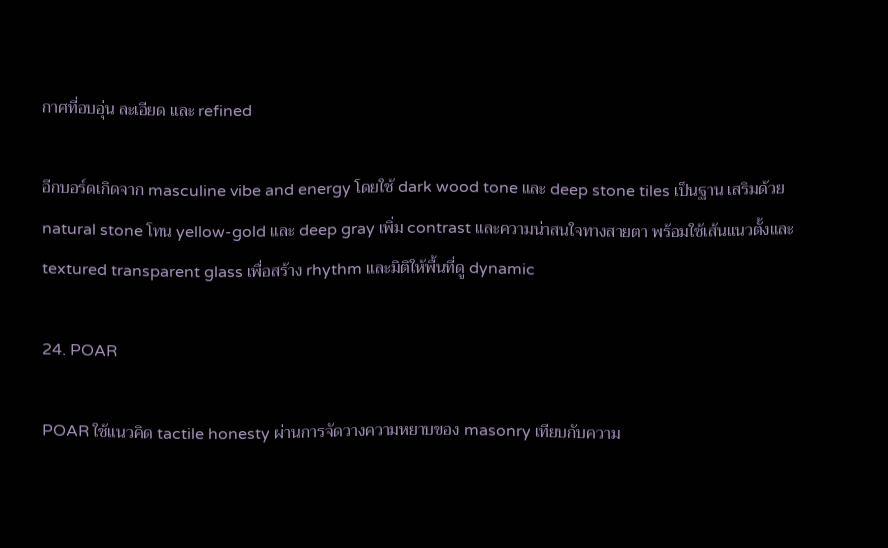กาศที่อบอุ่น ละเอียด และ refined

อีกบอร์ดเกิดจาก masculine vibe and energy โดยใช้ dark wood tone และ deep stone tiles เป็นฐาน เสริมด้วย natural stone โทน yellow-gold และ deep gray เพิ่ม contrast และความน่าสนใจทางสายตา พร้อมใช้เส้นแนวตั้งและ textured transparent glass เพื่อสร้าง rhythm และมิติให้พื้นที่ดู dynamic

24. POAR

POAR ใช้แนวคิด tactile honesty ผ่านการจัดวางความหยาบของ masonry เทียบกับความ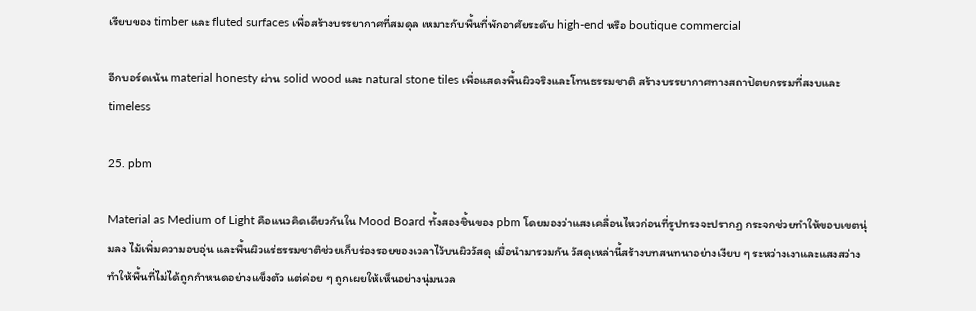เรียบของ timber และ fluted surfaces เพื่อสร้างบรรยากาศที่สมดุล เหมาะกับพื้นที่พักอาศัยระดับ high-end หรือ boutique commercial

อีกบอร์ดเน้น material honesty ผ่าน solid wood และ natural stone tiles เพื่อแสดงพื้นผิวจริงและโทนธรรมชาติ สร้างบรรยากาศทางสถาปัตยกรรมที่สงบและ timeless

25. pbm

Material as Medium of Light คือแนวคิดเดียวกันใน Mood Board ทั้งสองชิ้นของ pbm โดยมองว่าแสงเคลื่อนไหวก่อนที่รูปทรงจะปรากฏ กระจกช่วยทำให้ขอบเขตนุ่มลง ไม้เพิ่มความอบอุ่น และพื้นผิวแร่ธรรมชาติช่วยเก็บร่องรอยของเวลาไว้บนผิววัสดุ เมื่อนำมารวมกัน วัสดุเหล่านี้สร้างบทสนทนาอย่างเงียบ ๆ ระหว่างเงาและแสงสว่าง ทำให้พื้นที่ไม่ได้ถูกกำหนดอย่างแข็งตัว แต่ค่อย ๆ ถูกเผยให้เห็นอย่างนุ่มนวล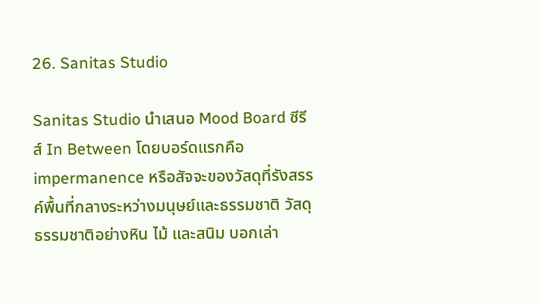26. Sanitas Studio

Sanitas Studio นำเสนอ Mood Board ซีรีส์ In Between โดยบอร์ดแรกคือ impermanence หรือสัจจะของวัสดุที่รังสรรค์พื้นที่กลางระหว่างมนุษย์และธรรมชาติ วัสดุธรรมชาติอย่างหิน ไม้ และสนิม บอกเล่า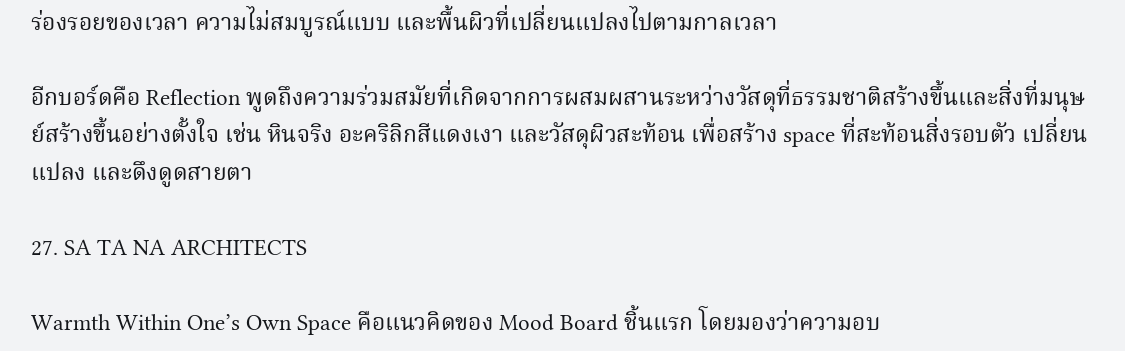ร่องรอยของเวลา ความไม่สมบูรณ์แบบ และพื้นผิวที่เปลี่ยนแปลงไปตามกาลเวลา

อีกบอร์ดคือ Reflection พูดถึงความร่วมสมัยที่เกิดจากการผสมผสานระหว่างวัสดุที่ธรรมชาติสร้างขึ้นและสิ่งที่มนุษย์สร้างขึ้นอย่างตั้งใจ เช่น หินจริง อะคริลิกสีแดงเงา และวัสดุผิวสะท้อน เพื่อสร้าง space ที่สะท้อนสิ่งรอบตัว เปลี่ยนแปลง และดึงดูดสายตา

27. SA TA NA ARCHITECTS

Warmth Within One’s Own Space คือแนวคิดของ Mood Board ชิ้นแรก โดยมองว่าความอบ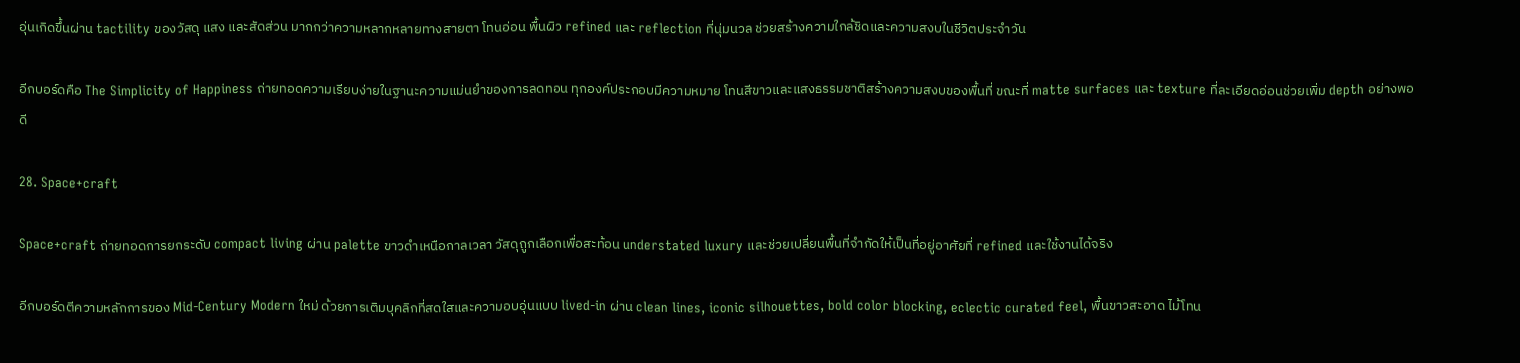อุ่นเกิดขึ้นผ่าน tactility ของวัสดุ แสง และสัดส่วน มากกว่าความหลากหลายทางสายตา โทนอ่อน พื้นผิว refined และ reflection ที่นุ่มนวล ช่วยสร้างความใกล้ชิดและความสงบในชีวิตประจำวัน

อีกบอร์ดคือ The Simplicity of Happiness ถ่ายทอดความเรียบง่ายในฐานะความแม่นยำของการลดทอน ทุกองค์ประกอบมีความหมาย โทนสีขาวและแสงธรรมชาติสร้างความสงบของพื้นที่ ขณะที่ matte surfaces และ texture ที่ละเอียดอ่อนช่วยเพิ่ม depth อย่างพอดี

28. Space+craft

Space+craft ถ่ายทอดการยกระดับ compact living ผ่าน palette ขาวดำเหนือกาลเวลา วัสดุถูกเลือกเพื่อสะท้อน understated luxury และช่วยเปลี่ยนพื้นที่จำกัดให้เป็นที่อยู่อาศัยที่ refined และใช้งานได้จริง

อีกบอร์ดตีความหลักการของ Mid-Century Modern ใหม่ ด้วยการเติมบุคลิกที่สดใสและความอบอุ่นแบบ lived-in ผ่าน clean lines, iconic silhouettes, bold color blocking, eclectic curated feel, พื้นขาวสะอาด ไม้โทน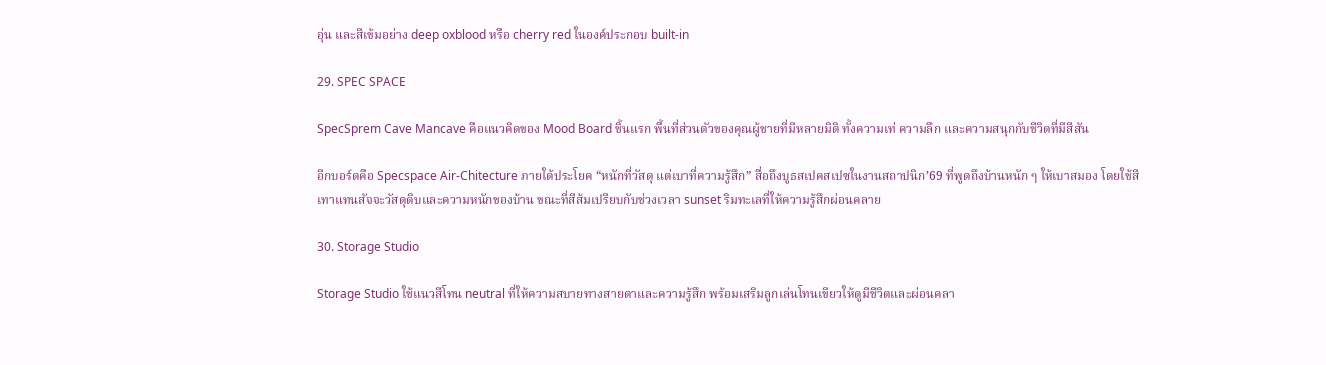อุ่น และสีเข้มอย่าง deep oxblood หรือ cherry red ในองค์ประกอบ built-in

29. SPEC SPACE

SpecSprem Cave Mancave คือแนวคิดของ Mood Board ชิ้นแรก พื้นที่ส่วนตัวของคุณผู้ชายที่มีหลายมิติ ทั้งความเท่ ความลึก และความสนุกกับชีวิตที่มีสีสัน

อีกบอร์ดคือ Specspace Air-Chitecture ภายใต้ประโยค “หนักที่วัสดุ แต่เบาที่ความรู้สึก” สื่อถึงบูธสเปคสเปซในงานสถาปนิก’69 ที่พูดถึงบ้านหนัก ๆ ให้เบาสมอง โดยใช้สีเทาแทนสัจจะวัสดุดิบและความหนักของบ้าน ขณะที่สีส้มเปรียบกับช่วงเวลา sunset ริมทะเลที่ให้ความรู้สึกผ่อนคลาย

30. Storage Studio

Storage Studio ใช้แนวสีโทน neutral ที่ให้ความสบายทางสายตาและความรู้สึก พร้อมเสริมลูกเล่นโทนเขียวให้ดูมีชีวิตและผ่อนคลา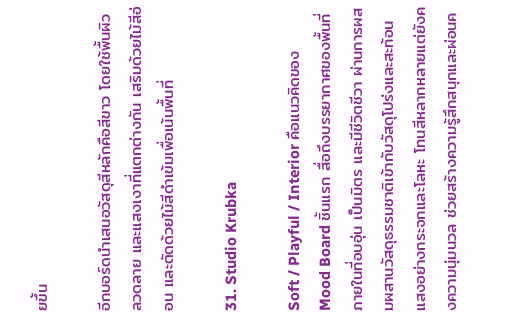ยขึ้น

อีกบอร์ดนำเสนอวัสดุสีหลักคือสีขาว โดยใช้พื้นผิว ลวดลาย และแสงเงาที่แตกต่างกัน เสริมด้วยไม้สีอ่อน และตัดด้วยไม้สีดำเข้มเพื่อเน้นพื้นที่

31. Studio Krubka

Soft / Playful / Interior คือแนวคิดของ Mood Board ชิ้นแรก สื่อถึงบรรยากาศของพื้นที่ภายในที่อบอุ่น เป็นมิตร และมีชีวิตชีวา ผ่านการผสมผสานวัสดุธรรมชาติเข้ากับวัสดุโปร่งและสะท้อนแสงอย่างกระจกและโลหะ โทนสีหลากหลายแต่ยังคงความนุ่มนวล ช่วยสร้างความรู้สึกสนุกและผ่อนค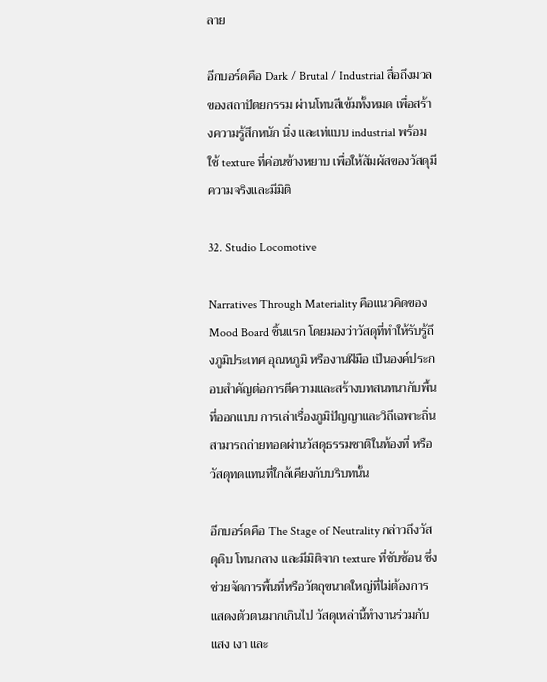ลาย

อีกบอร์ดคือ Dark / Brutal / Industrial สื่อถึงมวลของสถาปัตยกรรม ผ่านโทนสีเข้มทั้งหมด เพื่อสร้างความรู้สึกหนัก นิ่ง และเท่แบบ industrial พร้อมใช้ texture ที่ค่อนข้างหยาบ เพื่อให้สัมผัสของวัสดุมีความจริงและมีมิติ

32. Studio Locomotive

Narratives Through Materiality คือแนวคิดของ Mood Board ชิ้นแรก โดยมองว่าวัสดุที่ทำให้รับรู้ถึงภูมิประเทศ อุณหภูมิ หรืองานฝีมือ เป็นองค์ประกอบสำคัญต่อการตีความและสร้างบทสนทนากับพื้นที่ออกแบบ การเล่าเรื่องภูมิปัญญาและวิถีเฉพาะถิ่นสามารถถ่ายทอดผ่านวัสดุธรรมชาติในท้องที่ หรือวัสดุทดแทนที่ใกล้เคียงกับบริบทนั้น

อีกบอร์ดคือ The Stage of Neutrality กล่าวถึงวัสดุดิบ โทนกลาง และมีมิติจาก texture ที่ซับซ้อน ซึ่งช่วยจัดการพื้นที่หรือวัตถุขนาดใหญ่ที่ไม่ต้องการแสดงตัวตนมากเกินไป วัสดุเหล่านี้ทำงานร่วมกับแสง เงา และ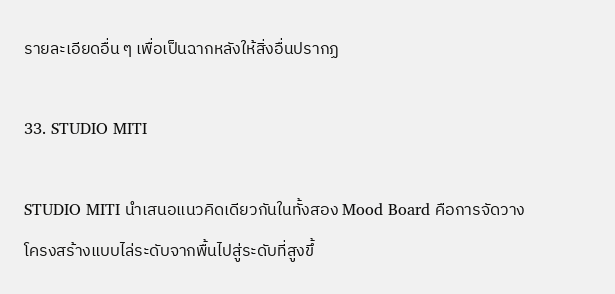รายละเอียดอื่น ๆ เพื่อเป็นฉากหลังให้สิ่งอื่นปรากฏ

33. STUDIO MITI

STUDIO MITI นำเสนอแนวคิดเดียวกันในทั้งสอง Mood Board คือการจัดวางโครงสร้างแบบไล่ระดับจากพื้นไปสู่ระดับที่สูงขึ้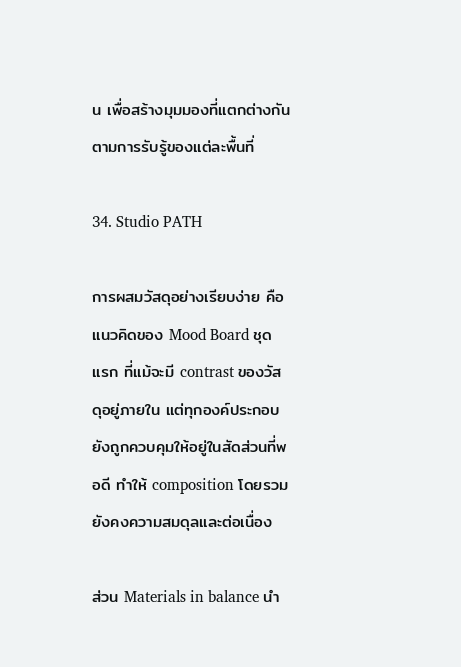น เพื่อสร้างมุมมองที่แตกต่างกันตามการรับรู้ของแต่ละพื้นที่

34. Studio PATH

การผสมวัสดุอย่างเรียบง่าย คือแนวคิดของ Mood Board ชุดแรก ที่แม้จะมี contrast ของวัสดุอยู่ภายใน แต่ทุกองค์ประกอบยังถูกควบคุมให้อยู่ในสัดส่วนที่พอดี ทำให้ composition โดยรวมยังคงความสมดุลและต่อเนื่อง

ส่วน Materials in balance นำ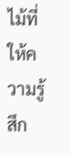ไม้ที่ให้ความรู้สึก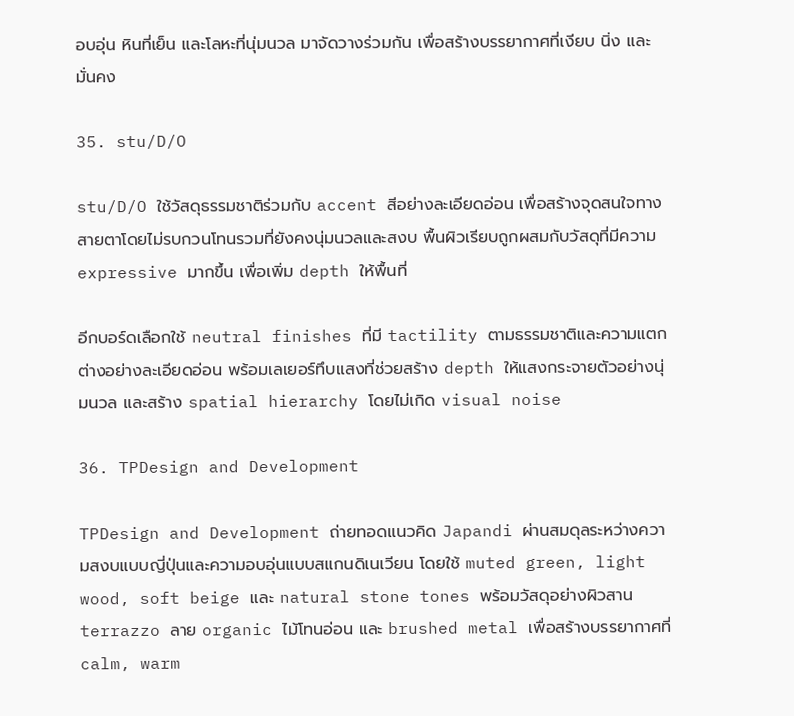อบอุ่น หินที่เย็น และโลหะที่นุ่มนวล มาจัดวางร่วมกัน เพื่อสร้างบรรยากาศที่เงียบ นิ่ง และมั่นคง

35. stu/D/O

stu/D/O ใช้วัสดุธรรมชาติร่วมกับ accent สีอย่างละเอียดอ่อน เพื่อสร้างจุดสนใจทางสายตาโดยไม่รบกวนโทนรวมที่ยังคงนุ่มนวลและสงบ พื้นผิวเรียบถูกผสมกับวัสดุที่มีความ expressive มากขึ้น เพื่อเพิ่ม depth ให้พื้นที่

อีกบอร์ดเลือกใช้ neutral finishes ที่มี tactility ตามธรรมชาติและความแตกต่างอย่างละเอียดอ่อน พร้อมเลเยอร์ทึบแสงที่ช่วยสร้าง depth ให้แสงกระจายตัวอย่างนุ่มนวล และสร้าง spatial hierarchy โดยไม่เกิด visual noise

36. TPDesign and Development

TPDesign and Development ถ่ายทอดแนวคิด Japandi ผ่านสมดุลระหว่างความสงบแบบญี่ปุ่นและความอบอุ่นแบบสแกนดิเนเวียน โดยใช้ muted green, light wood, soft beige และ natural stone tones พร้อมวัสดุอย่างผิวสาน terrazzo ลาย organic ไม้โทนอ่อน และ brushed metal เพื่อสร้างบรรยากาศที่ calm, warm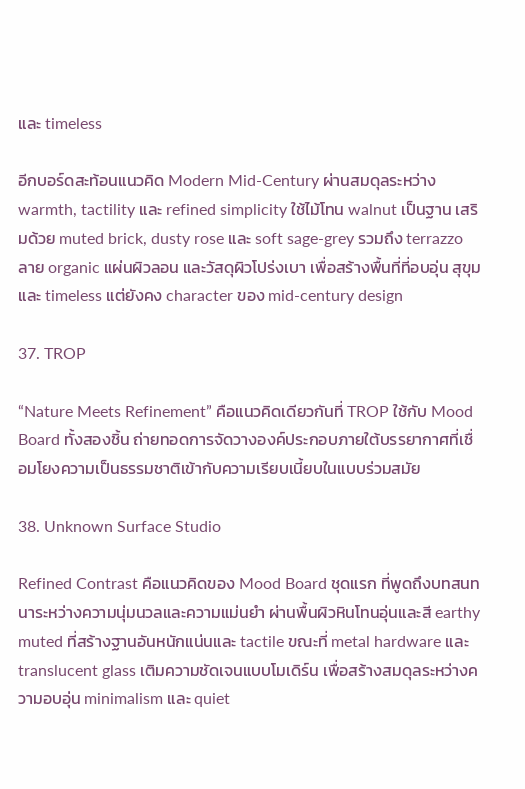และ timeless

อีกบอร์ดสะท้อนแนวคิด Modern Mid-Century ผ่านสมดุลระหว่าง warmth, tactility และ refined simplicity ใช้ไม้โทน walnut เป็นฐาน เสริมด้วย muted brick, dusty rose และ soft sage-grey รวมถึง terrazzo ลาย organic แผ่นผิวลอน และวัสดุผิวโปร่งเบา เพื่อสร้างพื้นที่ที่อบอุ่น สุขุม และ timeless แต่ยังคง character ของ mid-century design

37. TROP

“Nature Meets Refinement” คือแนวคิดเดียวกันที่ TROP ใช้กับ Mood Board ทั้งสองชิ้น ถ่ายทอดการจัดวางองค์ประกอบภายใต้บรรยากาศที่เชื่อมโยงความเป็นธรรมชาติเข้ากับความเรียบเนี้ยบในแบบร่วมสมัย

38. Unknown Surface Studio

Refined Contrast คือแนวคิดของ Mood Board ชุดแรก ที่พูดถึงบทสนทนาระหว่างความนุ่มนวลและความแม่นยำ ผ่านพื้นผิวหินโทนอุ่นและสี earthy muted ที่สร้างฐานอันหนักแน่นและ tactile ขณะที่ metal hardware และ translucent glass เติมความชัดเจนแบบโมเดิร์น เพื่อสร้างสมดุลระหว่างความอบอุ่น minimalism และ quiet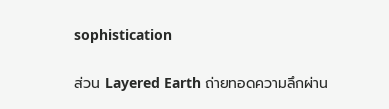sophistication

ส่วน Layered Earth ถ่ายทอดความลึกผ่าน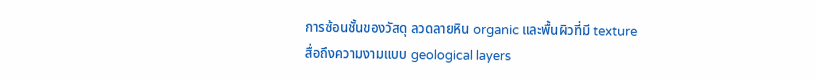การซ้อนชั้นของวัสดุ ลวดลายหิน organic และพื้นผิวที่มี texture สื่อถึงความงามแบบ geological layers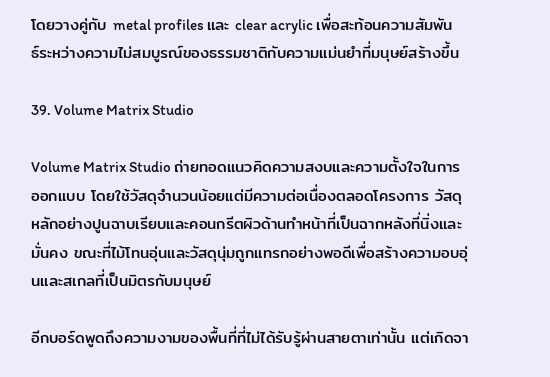โดยวางคู่กับ metal profiles และ clear acrylic เพื่อสะท้อนความสัมพันธ์ระหว่างความไม่สมบูรณ์ของธรรมชาติกับความแม่นยำที่มนุษย์สร้างขึ้น

39. Volume Matrix Studio

Volume Matrix Studio ถ่ายทอดแนวคิดความสงบและความตั้งใจในการออกแบบ โดยใช้วัสดุจำนวนน้อยแต่มีความต่อเนื่องตลอดโครงการ วัสดุหลักอย่างปูนฉาบเรียบและคอนกรีตผิวด้านทำหน้าที่เป็นฉากหลังที่นิ่งและมั่นคง ขณะที่ไม้โทนอุ่นและวัสดุนุ่มถูกแทรกอย่างพอดีเพื่อสร้างความอบอุ่นและสเกลที่เป็นมิตรกับมนุษย์

อีกบอร์ดพูดถึงความงามของพื้นที่ที่ไม่ได้รับรู้ผ่านสายตาเท่านั้น แต่เกิดจา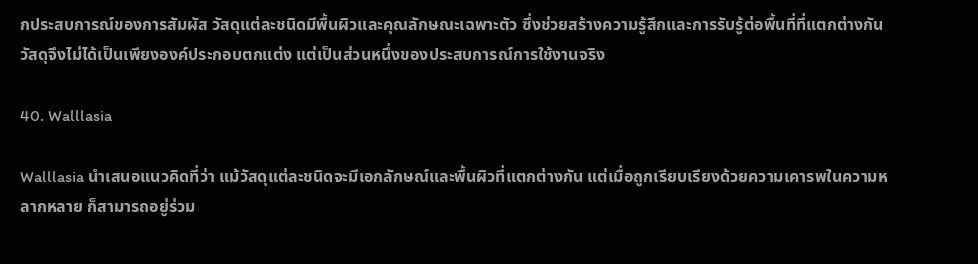กประสบการณ์ของการสัมผัส วัสดุแต่ละชนิดมีพื้นผิวและคุณลักษณะเฉพาะตัว ซึ่งช่วยสร้างความรู้สึกและการรับรู้ต่อพื้นที่ที่แตกต่างกัน วัสดุจึงไม่ได้เป็นเพียงองค์ประกอบตกแต่ง แต่เป็นส่วนหนึ่งของประสบการณ์การใช้งานจริง

40. Walllasia

Walllasia นำเสนอแนวคิดที่ว่า แม้วัสดุแต่ละชนิดจะมีเอกลักษณ์และพื้นผิวที่แตกต่างกัน แต่เมื่อถูกเรียบเรียงด้วยความเคารพในความหลากหลาย ก็สามารถอยู่ร่วม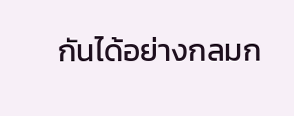กันได้อย่างกลมก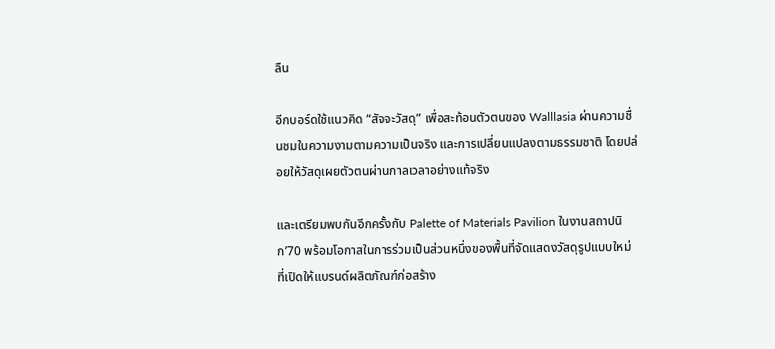ลืน

อีกบอร์ดใช้แนวคิด “สัจจะวัสดุ” เพื่อสะท้อนตัวตนของ Walllasia ผ่านความชื่นชมในความงามตามความเป็นจริง และการเปลี่ยนแปลงตามธรรมชาติ โดยปล่อยให้วัสดุเผยตัวตนผ่านกาลเวลาอย่างแท้จริง

และเตรียมพบกันอีกครั้งกับ Palette of Materials Pavilion ในงานสถาปนิก’70 พร้อมโอกาสในการร่วมเป็นส่วนหนึ่งของพื้นที่จัดแสดงวัสดุรูปแบบใหม่ ที่เปิดให้แบรนด์ผลิตภัณฑ์ก่อสร้าง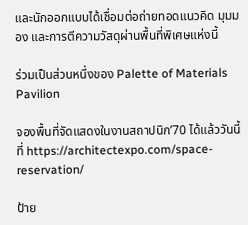และนักออกแบบได้เชื่อมต่อถ่ายทอดแนวคิด มุมมอง และการตีความวัสดุผ่านพื้นที่พิเศษแห่งนี้

ร่วมเป็นส่วนหนึ่งของ Palette of Materials Pavilion

จองพื้นที่จัดแสดงในงานสถาปนิก’70 ได้แล้ววันนี้ที่ https://architectexpo.com/space-reservation/

ป้าย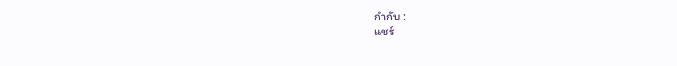กำกับ :
แชร์